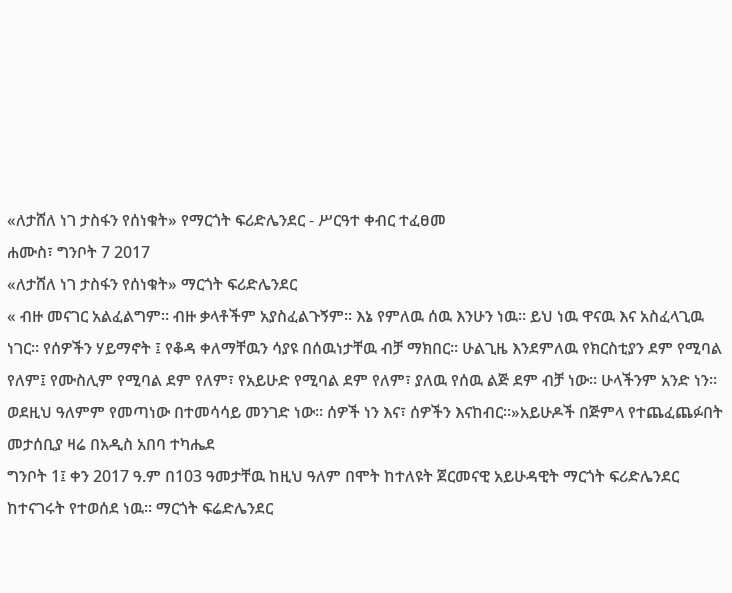«ለታሸለ ነገ ታስፋን የሰነቁት» የማርጎት ፍሪድሌንደር - ሥርዓተ ቀብር ተፈፀመ
ሐሙስ፣ ግንቦት 7 2017
«ለታሸለ ነገ ታስፋን የሰነቁት» ማርጎት ፍሪድሌንደር
« ብዙ መናገር አልፈልግም። ብዙ ቃላቶችም አያስፈልጉኝም። እኔ የምለዉ ሰዉ እንሁን ነዉ። ይህ ነዉ ዋናዉ እና አስፈላጊዉ ነገር። የሰዎችን ሃይማኖት ፤ የቆዳ ቀለማቸዉን ሳያዩ በሰዉነታቸዉ ብቻ ማክበር። ሁልጊዜ እንደምለዉ የክርስቲያን ደም የሚባል የለም፤ የሙስሊም የሚባል ደም የለም፣ የአይሁድ የሚባል ደም የለም፣ ያለዉ የሰዉ ልጅ ደም ብቻ ነው። ሁላችንም አንድ ነን። ወደዚህ ዓለምም የመጣነው በተመሳሳይ መንገድ ነው። ሰዎች ነን እና፣ ሰዎችን እናከብር።»አይሁዶች በጅምላ የተጨፈጨፉበት መታሰቢያ ዛሬ በአዲስ አበባ ተካሔደ
ግንቦት 1፤ ቀን 2017 ዓ.ም በ103 ዓመታቸዉ ከዚህ ዓለም በሞት ከተለዩት ጀርመናዊ አይሁዳዊት ማርጎት ፍሪድሌንደር ከተናገሩት የተወሰደ ነዉ። ማርጎት ፍሬድሌንደር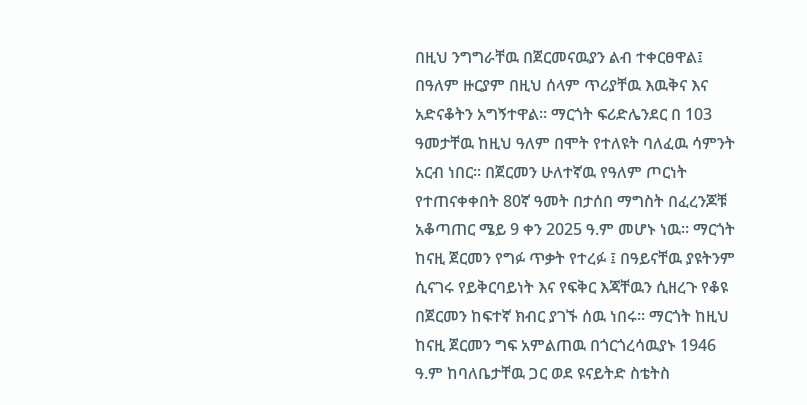በዚህ ንግግራቸዉ በጀርመናዉያን ልብ ተቀርፀዋል፤ በዓለም ዙርያም በዚህ ሰላም ጥሪያቸዉ እዉቅና እና አድናቆትን አግኝተዋል። ማርጎት ፍሪድሌንደር በ 103 ዓመታቸዉ ከዚህ ዓለም በሞት የተለዩት ባለፈዉ ሳምንት አርብ ነበር። በጀርመን ሁለተኛዉ የዓለም ጦርነት የተጠናቀቀበት 80ኛ ዓመት በታሰበ ማግስት በፈረንጆቹ አቆጣጠር ሜይ 9 ቀን 2025 ዓ.ም መሆኑ ነዉ። ማርጎት ከናዚ ጀርመን የግፉ ጥቃት የተረፉ ፤ በዓይናቸዉ ያዩትንም ሲናገሩ የይቅርባይነት እና የፍቅር እጃቸዉን ሲዘረጉ የቆዩ በጀርመን ከፍተኛ ክብር ያገኙ ሰዉ ነበሩ። ማርጎት ከዚህ ከናዚ ጀርመን ግፍ አምልጠዉ በጎርጎረሳዉያኑ 1946 ዓ.ም ከባለቤታቸዉ ጋር ወደ ዩናይትድ ስቴትስ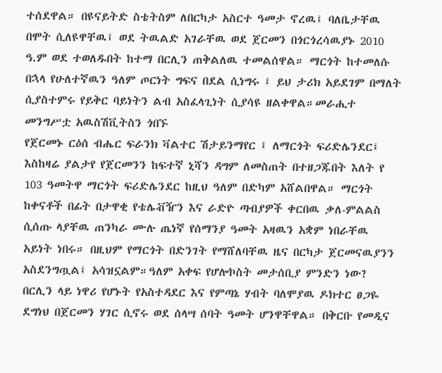ተሰደዋል። በዩናይትድ ስቴትስም ለበርካታ አስርተ ዓመታ ኖረዉ፤ ባለቤታቸዉ በሞት ሲለዩዋቸዉ፤ ወደ ትዉልድ አገራቸዉ ወደ ጀርመን በጎርጎረሳዉያኑ 2010 ዓ.ም ወደ ተወለዱበት ከተማ በርሊን ጠቅልለዉ ተመልሰዋል። ማርጎት ከተመለሱ በኋላ የሁለተኛዉን ዓለም ጦርነት ግፍና በደል ሲነግሩ ፤ ይህ ታሪክ አይደገም በማለት ሲያስተምሩ የይቅር ባይነትን ልብ አስፈላጊነት ሲያሳዩ ዘልቀዋል።መራሒተ መንግሥቷ አዉስሽቪትስን ጎበኙ
የጀርመኑ ርዕሰ ብሔር ፍራንክ ቫልተር ሽታይንማየር ፤ ለማርጎት ፍሪድሌንደር፤ እስከዛሬ ያልታየ የጀርመንን ከፍተኛ ኒሻን ዳግም ለመስጠት በተዘጋጁበት እለት የ 103 ዓመትዋ ማርጎት ፍሪድሌንደር ከዚህ ዓለም በድካም አሸልበዋል። ማርጎት ከቀናቶች በፊት በታዋቂ የቴሌቭዥን እና ራድዮ ጣብያዎች ቀርበዉ ቃለ-ምልልስ ሲሰጡ ላያቸዉ ጠንካራ ሙሉ ጤነኛ የሰማንያ ዓመት አዛዉን አቋም ነበራቸዉ አይነት ነበሩ። በዚህም የማርጎት በድንገት የማሸለባቸዉ ዜና በርካታ ጀርመናዉያንን አስደንግጧል፤ አሳዝኗልም።ዓለም አቀፍ የሆሎኮስት መታሰቢያ ምንድን ነው?
በርሊን ላይ ነዋሪ የሆኑት የአስተዳደር እና የምጣኔ ሃብት ባለሞያዉ ዶክተር ፀጋዬ ደግነህ በጀርመን ሃገር ሲኖሩ ወደ ሰላሣ ሰባት ዓመት ሆንዋቸዋል። በቅርቡ የመዲና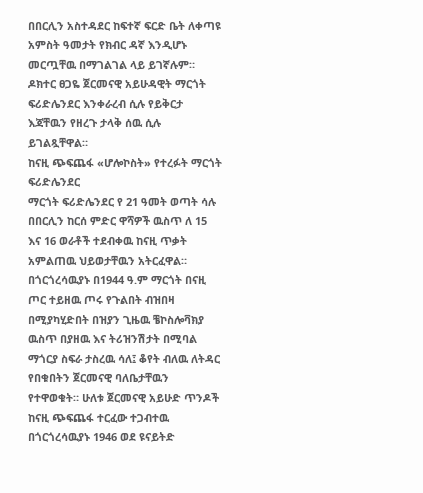በበርሊን አስተዳደር ከፍተኛ ፍርድ ቤት ለቀጣዩ አምስት ዓመታት የክብር ዳኛ እንዲሆኑ መርጧቸዉ በማገልገል ላይ ይገኛሉም። ዶክተር ፀጋዬ ጀርመናዊ አይሁዳዊት ማርጎት ፍሪድሌንደር እንቀራረብ ሲሉ የይቅርታ እጃቸዉን የዘረጉ ታላቅ ሰዉ ሲሉ ይገልጿቸዋል።
ከናዚ ጭፍጨፋ «ሆሎኮስት» የተረፉት ማርጎት ፍሪድሌንደር
ማርጎት ፍሪድሌንደር የ 21 ዓመት ወጣት ሳሉ በበርሊን ከርሰ ምድር ዋሻዎች ዉስጥ ለ 15 እና 16 ወራቶች ተደብቀዉ ከናዚ ጥቃት አምልጠዉ ህይወታቸዉን አትርፈዋል። በጎርጎረሳዉያኑ በ1944 ዓ.ም ማርጎት በናዚ ጦር ተይዘዉ ጦሩ የጉልበት ብዝበዛ በሚያካሂድበት በዝያን ጊዜዉ ቼኮስሎቫክያ ዉስጥ በያዘዉ እና ትሪዝንሽታት በሚባል ማጎርያ ስፍራ ታስረዉ ሳለ፤ ቆየት ብለዉ ለትዳር የበቁበትን ጀርመናዊ ባለቤታቸዉን የተዋወቁት። ሁለቱ ጀርመናዊ አይሁድ ጥንዶች ከናዚ ጭፍጨፋ ተርፈው ተጋብተዉ በጎርጎረሳዉያኑ 1946 ወደ ዩናይትድ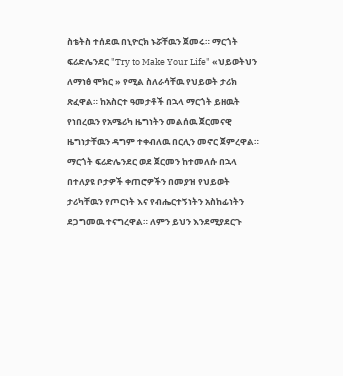ስቴትስ ተሰደዉ በኒዮርክ ኑሯቸዉን ጀመሩ። ማርጎት ፍሪድሌንደር "Try to Make Your Life" «ህይወትህን ለማነፅ ሞክር » የሚል ስለራሳቸዉ የህይወት ታሪክ ጽፈዋል። ከአስርተ ዓመታቶች በኋላ ማርጎት ይዘዉት የነበረዉን የአሜሪካ ዜግነትን መልሰዉ ጀርመናዊ ዜግነታቸዉን ዳግም ተቀብለዉ በርሊን መኖር ጀምረዋል።
ማርጎት ፍሪድሌንደር ወደ ጀርመን ከተመለሱ በኋላ በተለያዩ ቦታዎች ቀጠሮዎችን በመያዝ የህይወት ታሪካቸዉን የጦርነት እና የብሔርተኝነትን አስከፊነትን ደጋግመዉ ተናግረዋል። ለምን ይህን እንደሚያደርጉ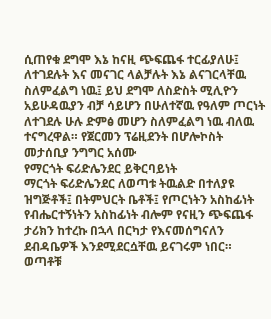ሲጠየቁ ደግሞ እኔ ከናዚ ጭፍጨፋ ተርፊያለሁ፤ ለተገደሉት እና መናገር ላልቻሉት እኔ ልናገርላቸዉ ስለምፈልግ ነዉ፤ ይህ ደግሞ ለስድስት ሚሊዮን አይሁዳዉያን ብቻ ሳይሆን በሁለተኛዉ የዓለም ጦርነት ለተገደሉ ሁሉ ድምፅ መሆን ስለምፈልግ ነዉ ብለዉ ተናግረዋል። የጀርመን ፕሬዚደንት በሆሎኮስት መታሰቢያ ንግግር አሰሙ
የማርጎት ፍሪድሌንደር ይቅርባይነት
ማርጎት ፍሪድሌንደር ለወጣቱ ትዉልድ በተለያዩ ዝግጅቶች፤ በትምህርት ቤቶች፤ የጦርነትን አስከፊነት የብሔርተኝነትን አስከፊነት ብሎም የናዚን ጭፍጨፋ ታሪክን ከተረኩ በኋላ በርካታ የእናመሰግናለን ደብዳቤዎች እንደሚደርሷቸዉ ይናገሩም ነበር። ወጣቶቹ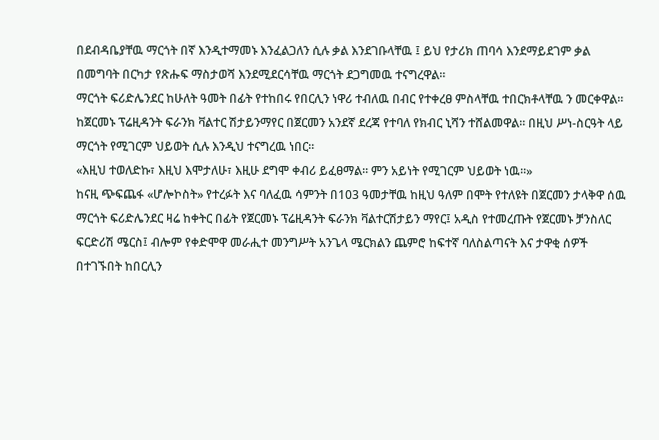በደብዳቤያቸዉ ማርጎት በኛ እንዲተማመኑ እንፈልጋለን ሲሉ ቃል እንደገቡላቸዉ ፤ ይህ የታሪክ ጠባሳ እንደማይደገም ቃል በመግባት በርካታ የጽሑፍ ማስታወሻ እንደሚደርሳቸዉ ማርጎት ደጋግመዉ ተናግረዋል።
ማርጎት ፍሪድሌንደር ከሁለት ዓመት በፊት የተከበሩ የበርሊን ነዋሪ ተብለዉ በብር የተቀረፀ ምስላቸዉ ተበርክቶላቸዉ ን መርቀዋል። ከጀርመኑ ፕሬዚዳንት ፍራንክ ቫልተር ሽታይንማየር በጀርመን አንደኛ ደረጃ የተባለ የክብር ኒሻን ተሸልመዋል። በዚህ ሥነ-ስርዓት ላይ ማርጎት የሚገርም ህይወት ሲሉ እንዲህ ተናግረዉ ነበር።
«እዚህ ተወለድኩ፣ እዚህ እሞታለሁ፣ እዚሁ ደግሞ ቀብሪ ይፈፀማል። ምን አይነት የሚገርም ህይወት ነዉ።»
ከናዚ ጭፍጨፋ «ሆሎኮስት» የተረፉት እና ባለፈዉ ሳምንት በ103 ዓመታቸዉ ከዚህ ዓለም በሞት የተለዩት በጀርመን ታላቅዋ ሰዉ ማርጎት ፍሪድሌንደር ዛሬ ከቀትር በፊት የጀርመኑ ፕሬዚዳንት ፍራንክ ቫልተርሽታይን ማየር፤ አዲስ የተመረጡት የጀርመኑ ቻንስለር ፍርድሪሽ ሜርስ፤ ብሎም የቀድሞዋ መራሒተ መንግሥት አንጌላ ሜርክልን ጨምሮ ከፍተኛ ባለስልጣናት እና ታዋቂ ሰዎች በተገኙበት ከበርሊን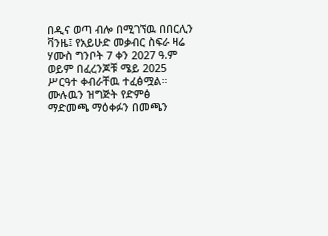በዲና ወጣ ብሎ በሚገኘዉ በበርሊን ቫንዜ፤ የአይሁድ መቃብር ስፍራ ዛሬ ሃሙስ ግንቦት 7 ቀን 2027 ዓ.ም ወይም በፈረንጆቹ ሜይ 2025 ሥርዓተ ቀብራቸዉ ተፈፅሟል።
ሙሉዉን ዝግጅት የድምፅ ማድመጫ ማዕቀፉን በመጫን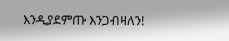እንዲያደምጡ እንጋብዛለን!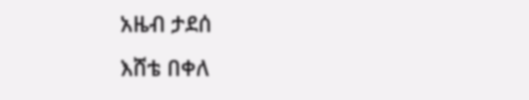አዜብ ታደሰ
እሸቴ በቀለ